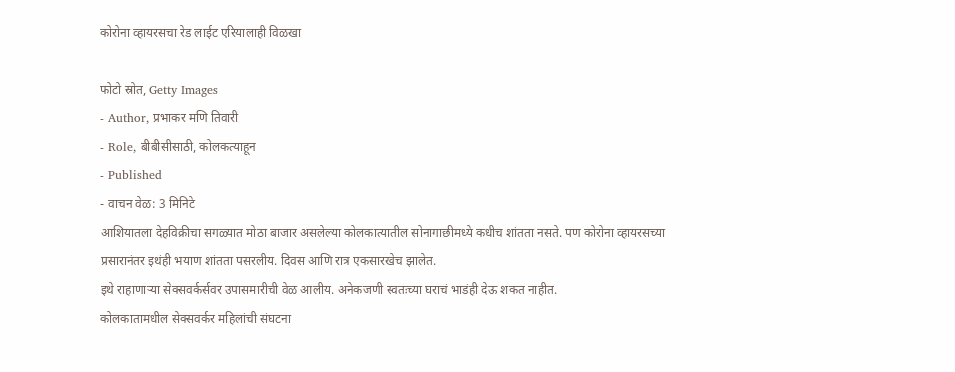कोरोना व्हायरसचा रेड लाईट एरियालाही विळखा

फोटो स्रोत, Getty Images
- Author, प्रभाकर मणि तिवारी
- Role, बीबीसीसाठी, कोलकत्याहून
- Published
- वाचन वेळ: 3 मिनिटे
आशियातला देहविक्रीचा सगळ्यात मोठा बाजार असलेल्या कोलकात्यातील सोनागाछीमध्ये कधीच शांतता नसते. पण कोरोना व्हायरसच्या प्रसारानंतर इथंही भयाण शांतता पसरलीय. दिवस आणि रात्र एकसारखेच झालेत.
इथे राहाणाऱ्या सेक्सवर्कर्सवर उपासमारीची वेळ आलीय. अनेकजणी स्वतःच्या घराचं भाडंही देऊ शकत नाहीत.
कोलकातामधील सेक्सवर्कर महिलांची संघटना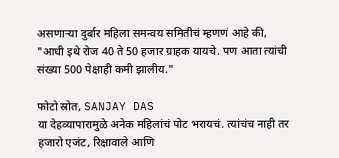असणाऱ्या दुर्बार महिला समन्वय समितीचं म्हणणं आहे की, "आधी इथे रोज 40 ते 50 हजार ग्राहक यायचे. पण आता त्यांची संख्या 500 पेक्षाही कमी झालीय."

फोटो स्रोत, SANJAY DAS
या देहव्यापारामुळे अनेक महिलांचं पोट भरायचं. त्यांचंच नाही तर हजारो एजंट, रिक्षावाले आणि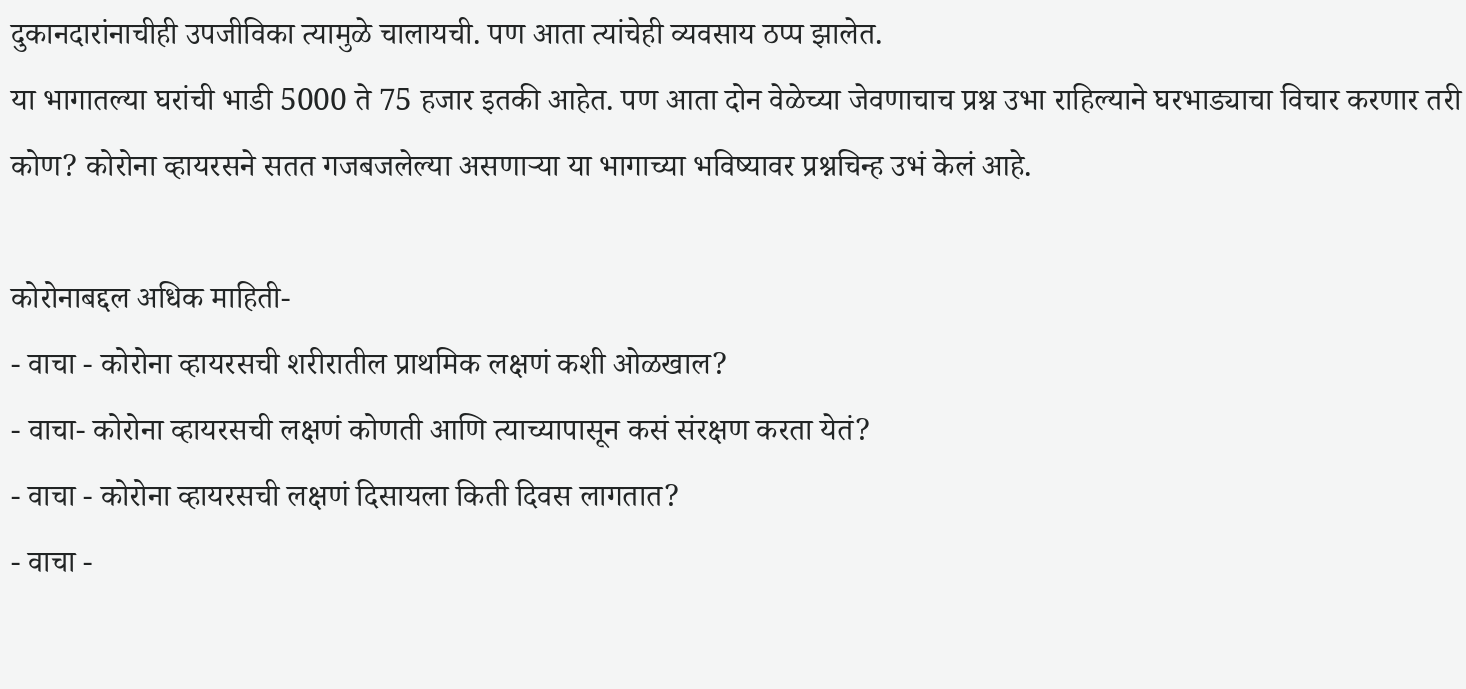दुकानदारांनाचीही उपजीविका त्यामुळे चालायची. पण आता त्यांचेही व्यवसाय ठप्प झालेत.
या भागातल्या घरांची भाडी 5000 ते 75 हजार इतकी आहेत. पण आता दोन वेळेच्या जेवणाचाच प्रश्न उभा राहिल्याने घरभाड्याचा विचार करणार तरी कोण? कोरोना व्हायरसने सतत गजबजलेल्या असणाऱ्या या भागाच्या भविष्यावर प्रश्नचिन्ह उभं केलं आहे.

कोरोनाबद्दल अधिक माहिती-
- वाचा - कोरोना व्हायरसची शरीरातील प्राथमिक लक्षणं कशी ओळखाल?
- वाचा- कोरोना व्हायरसची लक्षणं कोणती आणि त्याच्यापासून कसं संरक्षण करता येतं?
- वाचा - कोरोना व्हायरसची लक्षणं दिसायला किती दिवस लागतात?
- वाचा -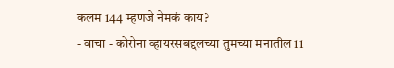कलम 144 म्हणजे नेमकं काय?
- वाचा - कोरोना व्हायरसबद्दलच्या तुमच्या मनातील 11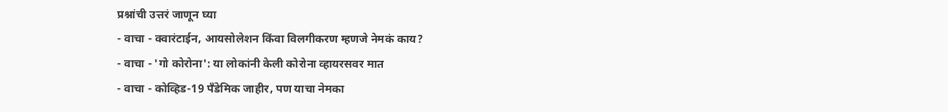प्रश्नांची उत्तरं जाणून घ्या
- वाचा - क्वारंटाईन, आयसोलेशन किंवा विलगीकरण म्हणजे नेमकं काय?
- वाचा - 'गो कोरोना': या लोकांनी केली कोरोना व्हायरसवर मात
- वाचा - कोव्हिड-19 पँडेमिक जाहीर, पण याचा नेमका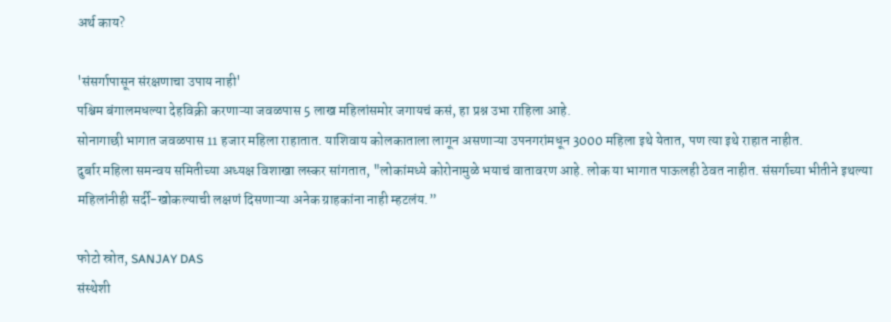अर्थ काय?

'संसर्गापासून संरक्षणाचा उपाय नाही'
पश्चिम बंगालमधल्या देहविक्री करणाऱ्या जवळपास 5 लाख महिलांसमोर जगायचं कसं, हा प्रश्न उभा राहिला आहे.
सोनागाछी भागात जवळपास 11 हजार महिला राहातात. याशिवाय कोलकाताला लागून असणाऱ्या उपनगरांमधून 3000 महिला इथे येतात, पण त्या इथे राहात नाहीत.
दुर्बार महिला समन्वय समितीच्या अध्यक्ष विशाखा लस्कर सांगतात, "लोकांमध्ये कोरोनामुळे भयाचं वातावरण आहे. लोक या भागात पाऊलही ठेवत नाहीत. संसर्गाच्या भीतीने इथल्या महिलांनीही सर्दी-खोकल्याची लक्षणं दिसणाऱ्या अनेक ग्राहकांना नाही म्हटलंय.”

फोटो स्रोत, SANJAY DAS
संस्थेशी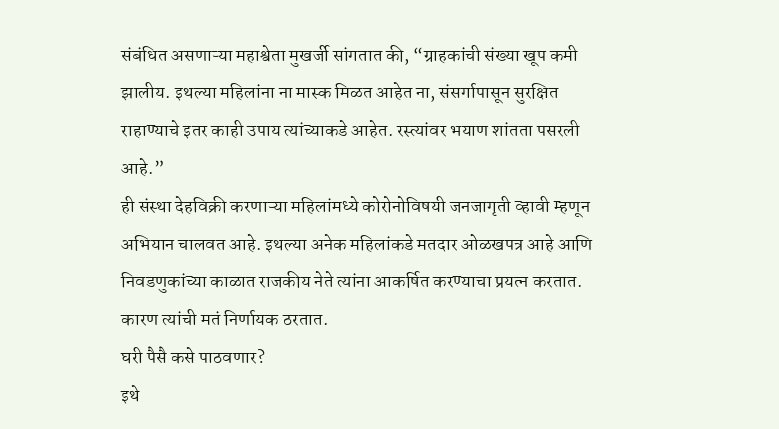संबंधित असणाऱ्या महाश्वेता मुखर्जी सांगतात की, “ग्राहकांची संख्या खूप कमी झालीय. इथल्या महिलांना ना मास्क मिळत आहेत ना, संसर्गापासून सुरक्षित राहाण्याचे इतर काही उपाय त्यांच्याकडे आहेत. रस्त्यांवर भयाण शांतता पसरली आहे.”
ही संस्था देहविक्री करणाऱ्या महिलांमध्ये कोरोनोविषयी जनजागृती व्हावी म्हणून अभियान चालवत आहे. इथल्या अनेक महिलांकडे मतदार ओळखपत्र आहे आणि निवडणुकांच्या काळात राजकीय नेते त्यांना आकर्षित करण्याचा प्रयत्न करतात. कारण त्यांची मतं निर्णायक ठरतात.
घरी पैसै कसे पाठवणार?
इथे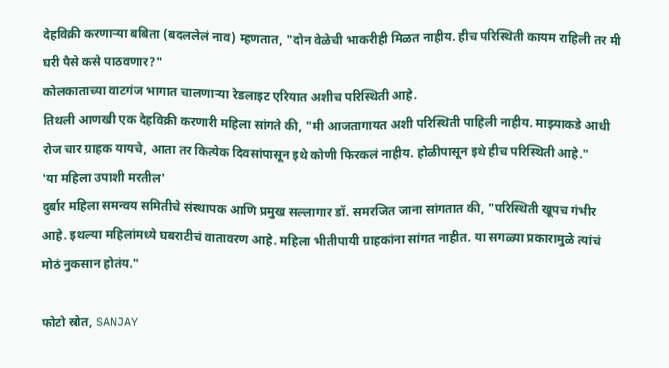देहविक्री करणाऱ्या बबिता (बदललेलं नाव) म्हणतात, "दोन वेळेची भाकरीही मिळत नाहीय. हीच परिस्थिती कायम राहिली तर मी घरी पैसे कसे पाठवणार?"
कोलकाताच्या वाटगंज भागात चालणाऱ्या रेडलाइट एरियात अशीच परिस्थिती आहे.
तिथली आणखी एक देहविक्री करणारी महिला सांगते की, "मी आजतागायत अशी परिस्थिती पाहिली नाहीय. माझ्याकडे आधी रोज चार ग्राहक यायचे, आता तर कित्येक दिवसांपासून इथे कोणी फिरकलं नाहीय. होळीपासून इथे हीच परिस्थिती आहे."
'या महिला उपाशी मरतील'
दुर्बार महिला समन्वय समितीचे संस्थापक आणि प्रमुख सल्लागार डॉ. समरजित जाना सांगतात की, "परिस्थिती खूपच गंभीर आहे. इथल्या महिलांमध्ये घबराटीचं वातावरण आहे. महिला भीतीपायी ग्राहकांना सांगत नाहीत. या सगळ्या प्रकारामुळे त्यांचं मोठं नुकसान होतंय."

फोटो स्रोत, SANJAY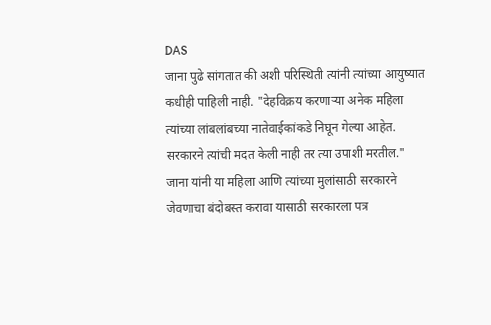DAS
जाना पुढे सांगतात की अशी परिस्थिती त्यांनी त्यांच्या आयुष्यात कधीही पाहिली नाही. "देहविक्रय करणाऱ्या अनेक महिला त्यांच्या लांबलांबच्या नातेवाईकांकडे निघून गेल्या आहेत. सरकारने त्यांची मदत केली नाही तर त्या उपाशी मरतील."
जाना यांनी या महिला आणि त्यांच्या मुलांसाठी सरकारने जेवणाचा बंदोबस्त करावा यासाठी सरकारला पत्र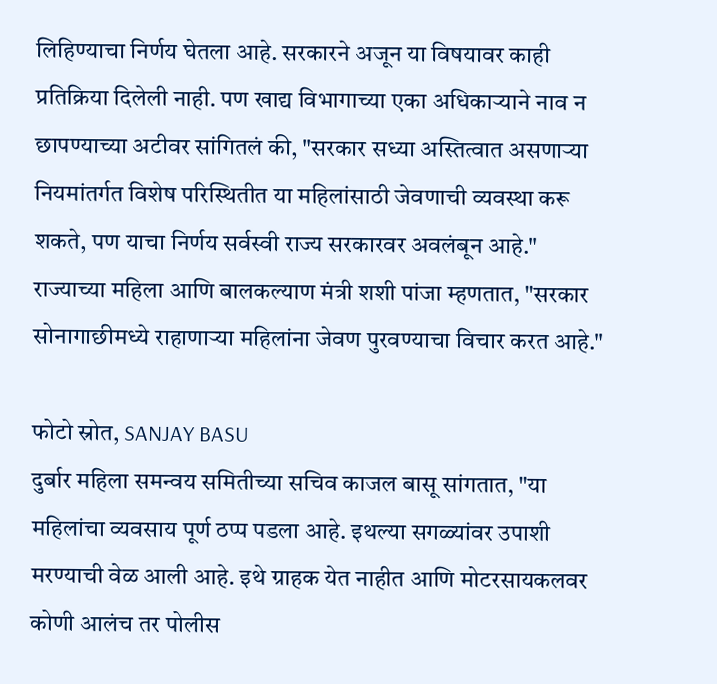लिहिण्याचा निर्णय घेतला आहे. सरकारने अजून या विषयावर काही प्रतिक्रिया दिलेली नाही. पण खाद्य विभागाच्या एका अधिकाऱ्याने नाव न छापण्याच्या अटीवर सांगितलं की, "सरकार सध्या अस्तित्वात असणाऱ्या नियमांतर्गत विशेष परिस्थितीत या महिलांसाठी जेवणाची व्यवस्था करू शकते, पण याचा निर्णय सर्वस्वी राज्य सरकारवर अवलंबून आहे."
राज्याच्या महिला आणि बालकल्याण मंत्री शशी पांजा म्हणतात, "सरकार सोनागाछीमध्ये राहाणाऱ्या महिलांना जेवण पुरवण्याचा विचार करत आहे."

फोटो स्रोत, SANJAY BASU
दुर्बार महिला समन्वय समितीच्या सचिव काजल बासू सांगतात, "या महिलांचा व्यवसाय पूर्ण ठप्प पडला आहे. इथल्या सगळ्यांवर उपाशी मरण्याची वेळ आली आहे. इथे ग्राहक येत नाहीत आणि मोटरसायकलवर कोणी आलंच तर पोलीस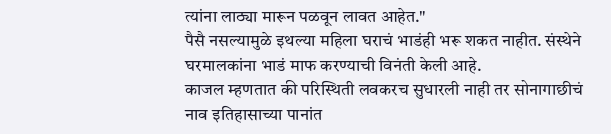त्यांना लाठ्या मारून पळवून लावत आहेत."
पैसै नसल्यामुळे इथल्या महिला घराचं भाडंही भरू शकत नाहीत. संस्थेने घरमालकांना भाडं माफ करण्याची विनंती केली आहे.
काजल म्हणतात की परिस्थिती लवकरच सुधारली नाही तर सोनागाछीचं नाव इतिहासाच्या पानांत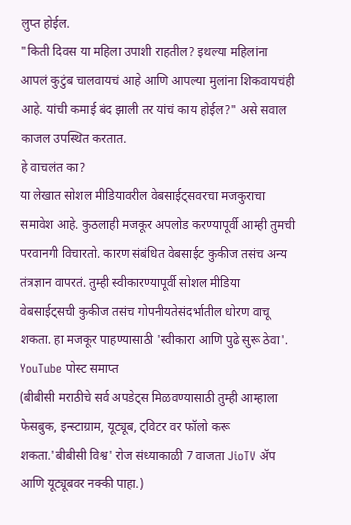लुप्त होईल.
"किती दिवस या महिला उपाशी राहतील? इथल्या महिलांना आपलं कुटुंब चालवायचं आहे आणि आपल्या मुलांना शिकवायचंही आहे. यांची कमाई बंद झाली तर यांचं काय होईल?" असे सवाल काजल उपस्थित करतात.
हे वाचलंत का?
या लेखात सोशल मीडियावरील वेबसाईट्सवरचा मजकुराचा समावेश आहे. कुठलाही मजकूर अपलोड करण्यापूर्वी आम्ही तुमची परवानगी विचारतो. कारण संबंधित वेबसाईट कुकीज तसंच अन्य तंत्रज्ञान वापरतं. तुम्ही स्वीकारण्यापूर्वी सोशल मीडिया वेबसाईट्सची कुकीज तसंच गोपनीयतेसंदर्भातील धोरण वाचू शकता. हा मजकूर पाहण्यासाठी 'स्वीकारा आणि पुढे सुरू ठेवा'.
YouTube पोस्ट समाप्त
(बीबीसी मराठीचे सर्व अपडेट्स मिळवण्यासाठी तुम्ही आम्हाला फेसबुक, इन्स्टाग्राम, यूट्यूब, ट्विटर वर फॉलो करू शकता.'बीबीसी विश्व' रोज संध्याकाळी 7 वाजता JioTV ॲप आणि यूट्यूबवर नक्की पाहा.)